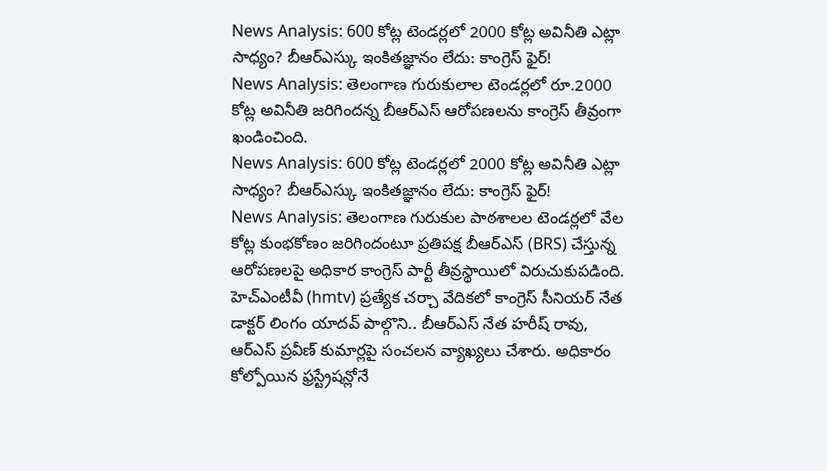News Analysis: 600 కోట్ల టెండర్లలో 2000 కోట్ల అవినీతి ఎట్లా సాధ్యం? బీఆర్ఎస్కు ఇంకితజ్ఞానం లేదు: కాంగ్రెస్ ఫైర్!
News Analysis: తెలంగాణ గురుకులాల టెండర్లలో రూ.2000 కోట్ల అవినీతి జరిగిందన్న బీఆర్ఎస్ ఆరోపణలను కాంగ్రెస్ తీవ్రంగా ఖండించింది.
News Analysis: 600 కోట్ల టెండర్లలో 2000 కోట్ల అవినీతి ఎట్లా సాధ్యం? బీఆర్ఎస్కు ఇంకితజ్ఞానం లేదు: కాంగ్రెస్ ఫైర్!
News Analysis: తెలంగాణ గురుకుల పాఠశాలల టెండర్లలో వేల కోట్ల కుంభకోణం జరిగిందంటూ ప్రతిపక్ష బీఆర్ఎస్ (BRS) చేస్తున్న ఆరోపణలపై అధికార కాంగ్రెస్ పార్టీ తీవ్రస్థాయిలో విరుచుకుపడింది. హెచ్ఎంటీవీ (hmtv) ప్రత్యేక చర్చా వేదికలో కాంగ్రెస్ సీనియర్ నేత డాక్టర్ లింగం యాదవ్ పాల్గొని.. బీఆర్ఎస్ నేత హరీష్ రావు, ఆర్ఎస్ ప్రవీణ్ కుమార్లపై సంచలన వ్యాఖ్యలు చేశారు. అధికారం కోల్పోయిన ఫ్రస్ట్రేషన్లోనే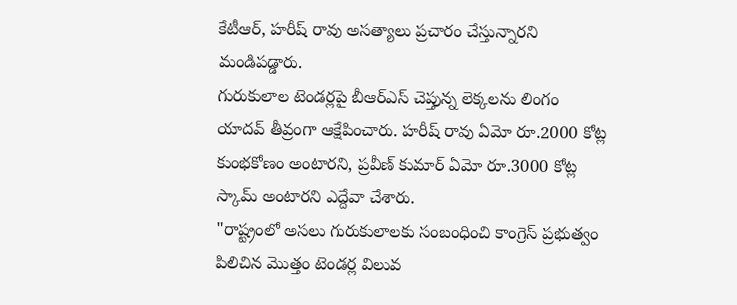కేటీఆర్, హరీష్ రావు అసత్యాలు ప్రచారం చేస్తున్నారని మండిపడ్డారు.
గురుకులాల టెండర్లపై బీఆర్ఎస్ చెప్తున్న లెక్కలను లింగం యాదవ్ తీవ్రంగా ఆక్షేపించారు. హరీష్ రావు ఏమో రూ.2000 కోట్ల కుంభకోణం అంటారని, ప్రవీణ్ కుమార్ ఏమో రూ.3000 కోట్ల స్కామ్ అంటారని ఎద్దేవా చేశారు.
"రాష్ట్రంలో అసలు గురుకులాలకు సంబంధించి కాంగ్రెస్ ప్రభుత్వం పిలిచిన మొత్తం టెండర్ల విలువ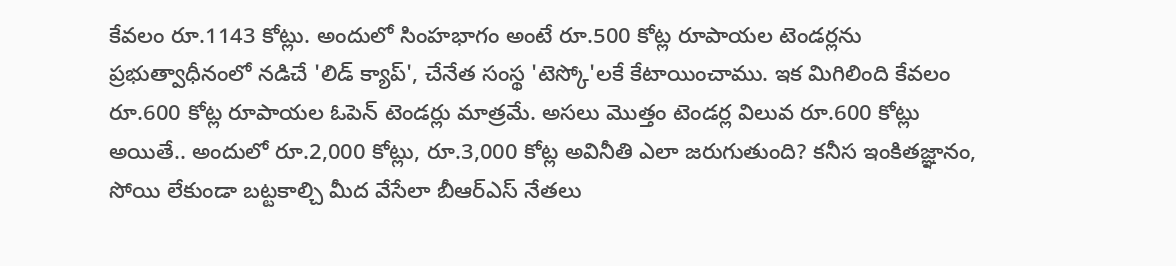కేవలం రూ.1143 కోట్లు. అందులో సింహభాగం అంటే రూ.500 కోట్ల రూపాయల టెండర్లను ప్రభుత్వాధీనంలో నడిచే 'లిడ్ క్యాప్', చేనేత సంస్థ 'టెస్కో'లకే కేటాయించాము. ఇక మిగిలింది కేవలం రూ.600 కోట్ల రూపాయల ఓపెన్ టెండర్లు మాత్రమే. అసలు మొత్తం టెండర్ల విలువ రూ.600 కోట్లు అయితే.. అందులో రూ.2,000 కోట్లు, రూ.3,000 కోట్ల అవినీతి ఎలా జరుగుతుంది? కనీస ఇంకితజ్ఞానం, సోయి లేకుండా బట్టకాల్చి మీద వేసేలా బీఆర్ఎస్ నేతలు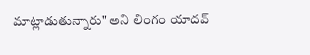మాట్లాడుతున్నారు" అని లింగం యాదవ్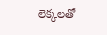లెక్కలతో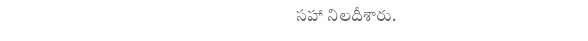సహా నిలదీశారు.